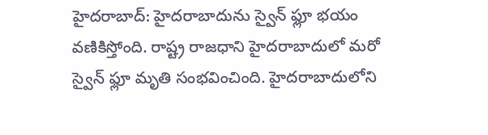హైదరాబాద్: హైదరాబాదును స్వైన్ ఫ్లూ భయం వణికిస్తోంది. రాష్ట్ర రాజధాని హైదరాబాదులో మరో స్వైన్ ఫ్లూ మృతి సంభవించింది. హైదరాబాదులోని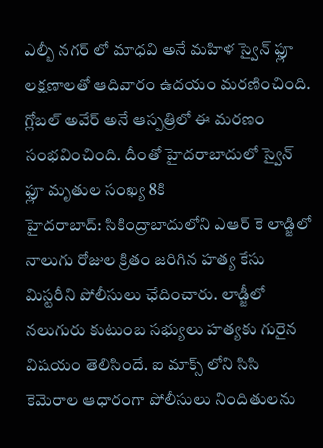ఎల్బీ నగర్ లో మాధవి అనే మహిళ స్వైన్ ఫ్లూ లక్షణాలతో ఆదివారం ఉదయం మరణించింది. గ్లోబల్ అవేర్ అనే ఆస్పత్రిలో ఈ మరణం సంభవించింది. దీంతో హైదరాబాదులో స్వైన్ ఫ్లూ మృతుల సంఖ్య 8కి
హైదరాబాద్: సికింద్రాబాదులోని ఎఆర్ కె లాడ్జిలో నాలుగు రోజుల క్రితం జరిగిన హత్య కేసు మిస్టరీని పోలీసులు ఛేదించారు. లాడ్జీలో నలుగురు కుటుంబ సభ్యులు హత్యకు గురైన విషయం తెలిసిందే. ఐ మాక్స్ లోని సిసి కెమెరాల ఆధారంగా పోలీసులు నిందితులను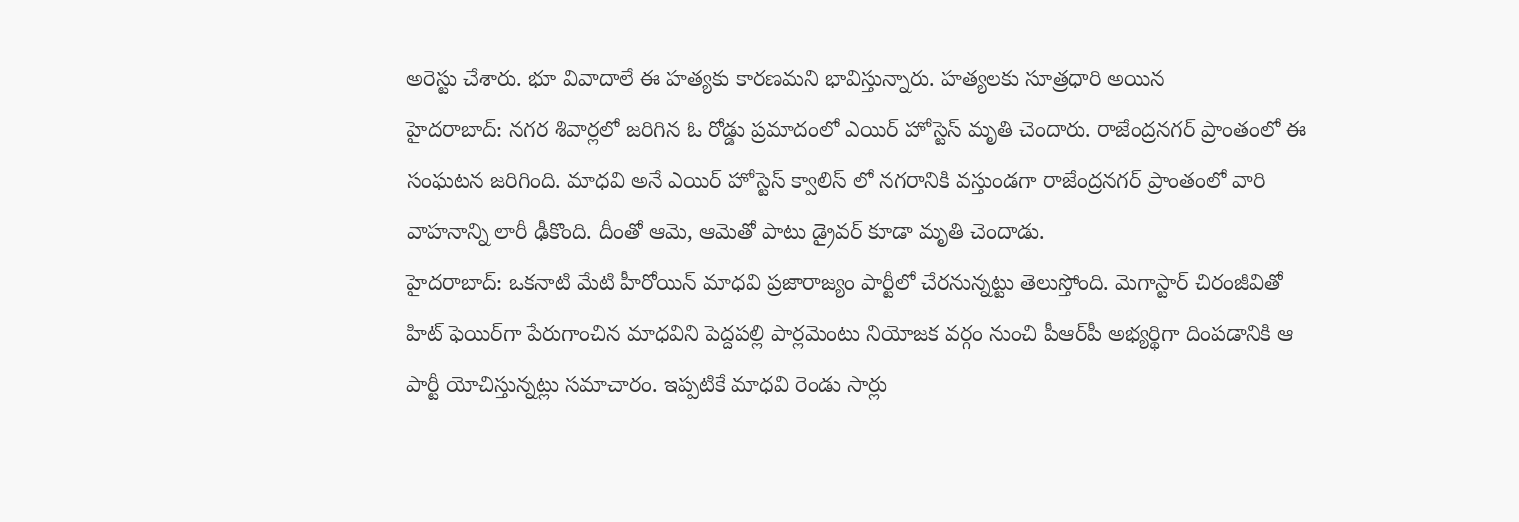అరెస్టు చేశారు. భూ వివాదాలే ఈ హత్యకు కారణమని భావిస్తున్నారు. హత్యలకు సూత్రధారి అయిన
హైదరాబాద్‌: నగర శివార్లలో జరిగిన ఓ రోడ్డు ప్రమాదంలో ఎయిర్‌ హోస్టెస్‌ మృతి చెందారు. రాజేంద్రనగర్‌ ప్రాంతంలో ఈ సంఘటన జరిగింది. మాధవి అనే ఎయిర్‌ హోస్టెస్‌ క్వాలిస్‌ లో నగరానికి వస్తుండగా రాజేంద్రనగర్‌ ప్రాంతంలో వారి వాహనాన్ని లారీ ఢీకొంది. దీంతో ఆమె, ఆమెతో పాటు డ్రైవర్‌ కూడా మృతి చెందాడు.
హైదరాబాద్: ఒకనాటి మేటి హీరోయిన్ మాధవి ప్రజారాజ్యం పార్టీలో చేరనున్నట్టు తెలుస్తోంది. మెగాస్టార్‌ చిరంజీవితో హిట్‌ ఫెయిర్‌గా పేరుగాంచిన మాధవిని పెద్దపల్లి పార్లమెంటు నియోజక వర్గం నుంచి పీఆర్‌పీ అభ్యర్థిగా దింపడానికి ఆ పార్టీ యోచిస్తున్నట్లు సమాచారం. ఇప్పటికే మాధవి రెండు సార్లు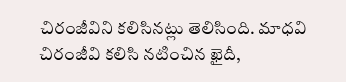చిరంజీవిని కలిసినట్లు తెలిసింది. మాధవి చిరంజీవి కలిసి నటించిన ఖైదీ,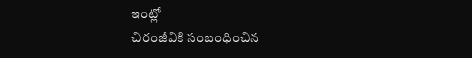ఇంట్లో
చిరంజీవికి సంబంధించిన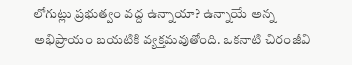లోగుట్లు ప్రభుత్వం వద్ద ఉన్నాయా? ఉన్నాయే అన్న అభిప్రాయం బయటికి వ్యక్తమవుతోంది. ఒకనాటి చిరంజీవి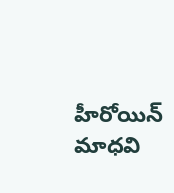హీరోయిన్ మాధవి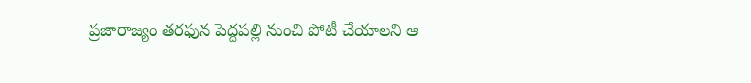ప్రజారాజ్యం తరఫున పెద్దపల్లి నుంచి పోటీ చేయాలని ఆ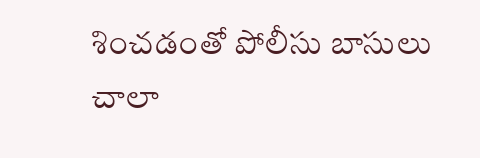శించడంతో పోలీసు బాసులు చాలా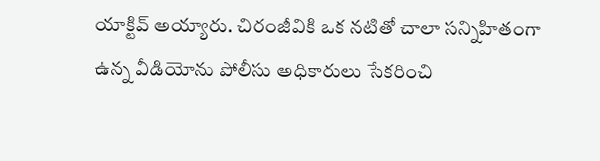యాక్టివ్ అయ్యారు. చిరంజీవికి ఒక నటితో చాలా సన్నిహితంగా ఉన్న వీడియోను పోలీసు అధికారులు సేకరించి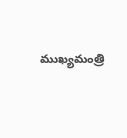ముఖ్యమంత్రి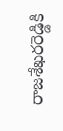రాజశేఖరరెడ్డికి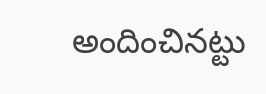అందించినట్టు